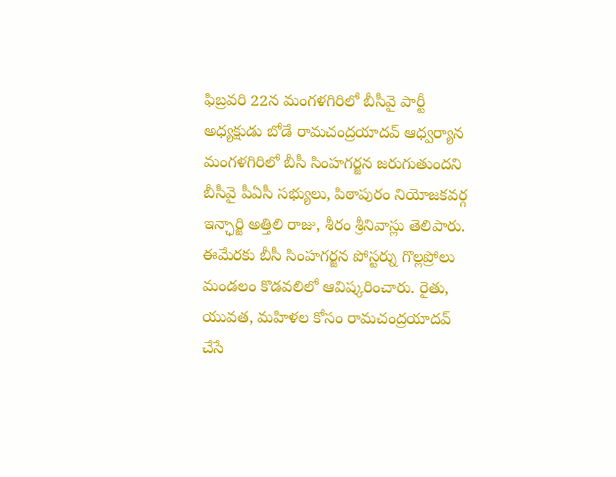ఫిబ్రవరి 22న మంగళగిరిలో బీసీవై పార్టీ అధ్యక్షుడు బోడే రామచంద్రయాదవ్ ఆధ్వర్యాన మంగళగిరిలో బీసీ సింహగర్జన జరుగుతుందని బీసీవై పీఏసీ సభ్యులు, పిఠాపురం నియోజకవర్గ ఇన్ఛార్జి అత్తిలి రాజు, శీరం శ్రీనివాస్లు తెలిపారు. ఈమేరకు బీసీ సింహగర్జన పోస్టర్ను గొల్లప్రోలు మండలం కొడవలిలో ఆవిష్కరించారు. రైతు, యువత, మహిళల కోసం రామచంద్రయాదవ్ చేసే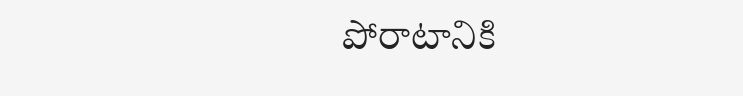పోరాటానికి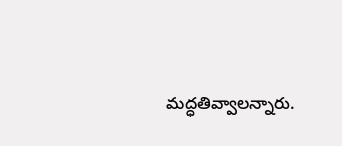మద్ధతివ్వాలన్నారు.